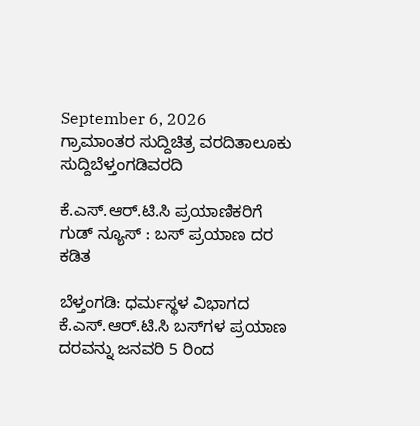September 6, 2026
ಗ್ರಾಮಾಂತರ ಸುದ್ದಿಚಿತ್ರ ವರದಿತಾಲೂಕು ಸುದ್ದಿಬೆಳ್ತಂಗಡಿವರದಿ

ಕೆ.ಎಸ್.ಆರ್.ಟಿ.ಸಿ ಪ್ರಯಾಣಿಕರಿಗೆ ಗುಡ್ ನ್ಯೂಸ್ : ಬಸ್ ಪ್ರಯಾಣ ದರ ಕಡಿತ

ಬೆಳ್ತಂಗಡಿ: ಧರ್ಮಸ್ಥಳ ವಿಭಾಗದ ಕೆ.ಎಸ್.ಆರ್.ಟಿ.ಸಿ ಬಸ್‌ಗಳ ಪ್ರಯಾಣ ದರವನ್ನು ಜನವರಿ 5 ರಿಂದ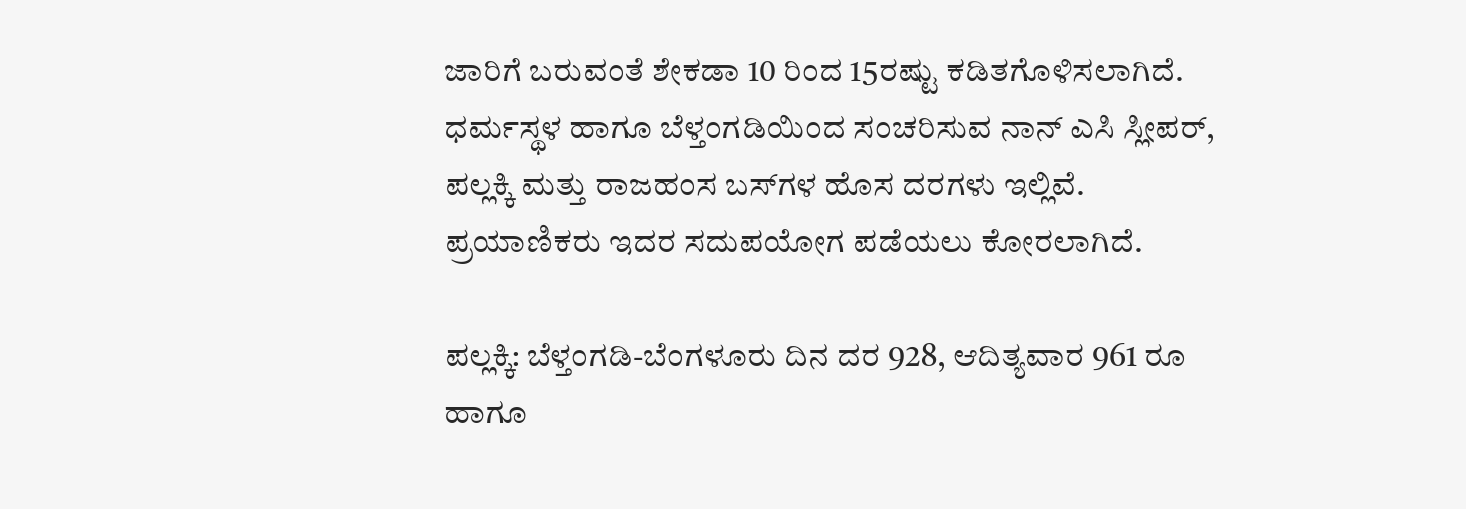ಜಾರಿಗೆ ಬರುವಂತೆ ಶೇಕಡಾ 10 ರಿಂದ 15ರಷ್ಟು ಕಡಿತಗೊಳಿಸಲಾಗಿದೆ. ಧರ್ಮಸ್ಥಳ ಹಾಗೂ ಬೆಳ್ತಂಗಡಿಯಿಂದ ಸಂಚರಿಸುವ ನಾನ್ ಎಸಿ ಸ್ಲೀಪರ್, ಪಲ್ಲಕ್ಕಿ ಮತ್ತು ರಾಜಹಂಸ ಬಸ್‌ಗಳ ಹೊಸ ದರಗಳು ಇಲ್ಲಿವೆ. ಪ್ರಯಾಣಿಕರು ಇದರ ಸದುಪಯೋಗ ಪಡೆಯಲು ಕೋರಲಾಗಿದೆ.

ಪಲ್ಲಕ್ಕಿ: ಬೆಳ್ತಂಗಡಿ-ಬೆಂಗಳೂರು ದಿನ ದರ 928, ಆದಿತ್ಯವಾರ 961 ರೂ ಹಾಗೂ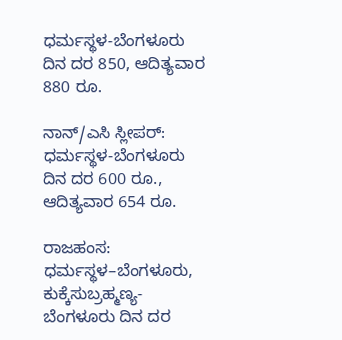ಧರ್ಮಸ್ಥಳ-ಬೆಂಗಳೂರು ದಿನ ದರ 850, ಆದಿತ್ಯವಾರ 880 ರೂ.

ನಾನ್/ಎಸಿ ಸ್ಲೀಪರ್: ಧರ್ಮಸ್ಥಳ-ಬೆಂಗಳೂರು ದಿನ ದರ 600 ರೂ., ಆದಿತ್ಯವಾರ 654 ರೂ.

ರಾಜಹಂಸ: ಧರ್ಮಸ್ಥಳ–ಬೆಂಗಳೂರು, ಕುಕ್ಕೆಸುಬ್ರಹ್ಮಣ್ಯ-ಬೆಂಗಳೂರು ದಿನ ದರ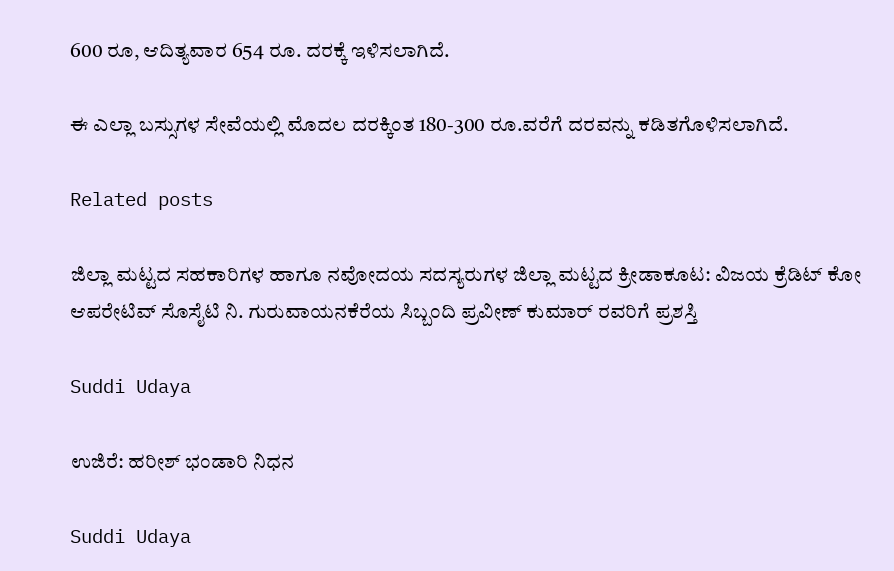600 ರೂ, ಆದಿತ್ಯವಾರ 654 ರೂ. ದರಕ್ಕೆ ಇಳಿಸಲಾಗಿದೆ.

ಈ ಎಲ್ಲಾ ಬಸ್ಸುಗಳ ಸೇವೆಯಲ್ಲಿ ಮೊದಲ ದರಕ್ಕಿಂತ 180-300 ರೂ.ವರೆಗೆ ದರವನ್ನು ಕಡಿತಗೊಳಿಸಲಾಗಿದೆ.

Related posts

ಜಿಲ್ಲಾ ಮಟ್ಟದ ಸಹಕಾರಿಗಳ ಹಾಗೂ ನವೋದಯ ಸದಸ್ಯರುಗಳ ಜಿಲ್ಲಾ ಮಟ್ಟದ ಕ್ರೀಡಾಕೂಟ: ವಿಜಯ ಕ್ರೆಡಿಟ್ ಕೋ ಆಪರೇಟಿವ್ ಸೊಸೈಟಿ ನಿ. ಗುರುವಾಯನಕೆರೆಯ ಸಿಬ್ಬಂದಿ ಪ್ರವೀಣ್ ಕುಮಾರ್ ರವರಿಗೆ ಪ್ರಶಸ್ತಿ

Suddi Udaya

ಉಜಿರೆ: ಹರೀಶ್ ಭಂಡಾರಿ ನಿಧನ

Suddi Udaya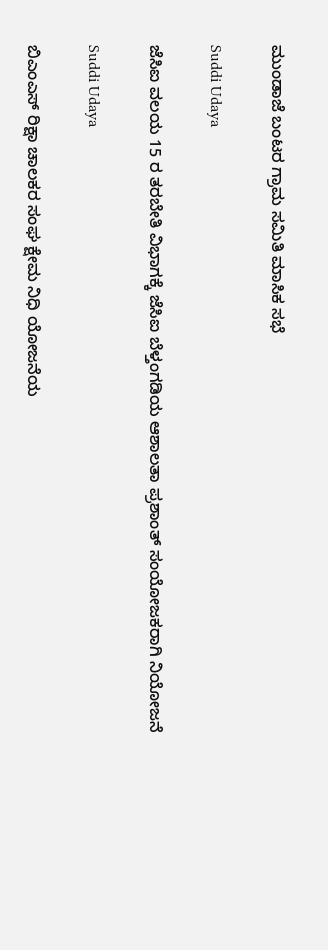ಮುಂಡಾಜೆ ಬಂಟರ ಗ್ರಾಮ ಸಮಿತಿ ಮಾಸಿಕ ಸಭೆ

Suddi Udaya

ಜೆಸಿಐ ವಲಯ 15 ರ ತರಬೇತಿ ವಿಭಾಗಕ್ಕೆ ಜೆಸಿಐ ಬೆಳ್ತಂಗಡಿಯ ಆಶಾಲತಾ ಪ್ರಶಾಂತ್ ಸಂಯೋಜಕರಾಗಿ ನಿಯೋಜನೆ

Suddi Udaya

ಬಿಎಂಎಸ್ ರಿಕ್ಷಾ ಚಾಲಕರ ಸಂಘ ಕ್ಷೇಮ ನಿಧಿ ಯೋಜನೆಯ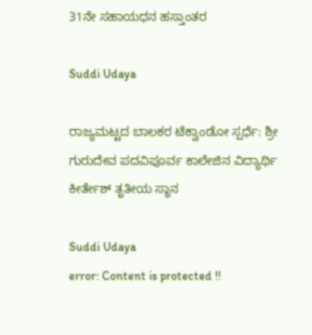31ನೇ ಸಹಾಯಧನ ಹಸ್ತಾಂತರ

Suddi Udaya

ರಾಜ್ಯಮಟ್ಟದ ಬಾಲಕರ ಟೆಕ್ವಾಂಡೋ ಸ್ಪರ್ಧೆ: ಶ್ರೀ ಗುರುದೇವ ಪದವಿಪೂರ್ವ ಕಾಲೇಜಿನ ವಿದ್ಯಾರ್ಥಿ ಕೀರ್ತೇಶ್ ತೃತೀಯ ಸ್ಥಾನ

Suddi Udaya
error: Content is protected !!